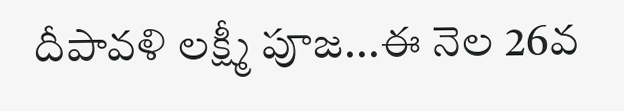దీపావళి లక్ష్మీ పూజ...ఈ నెల 26వ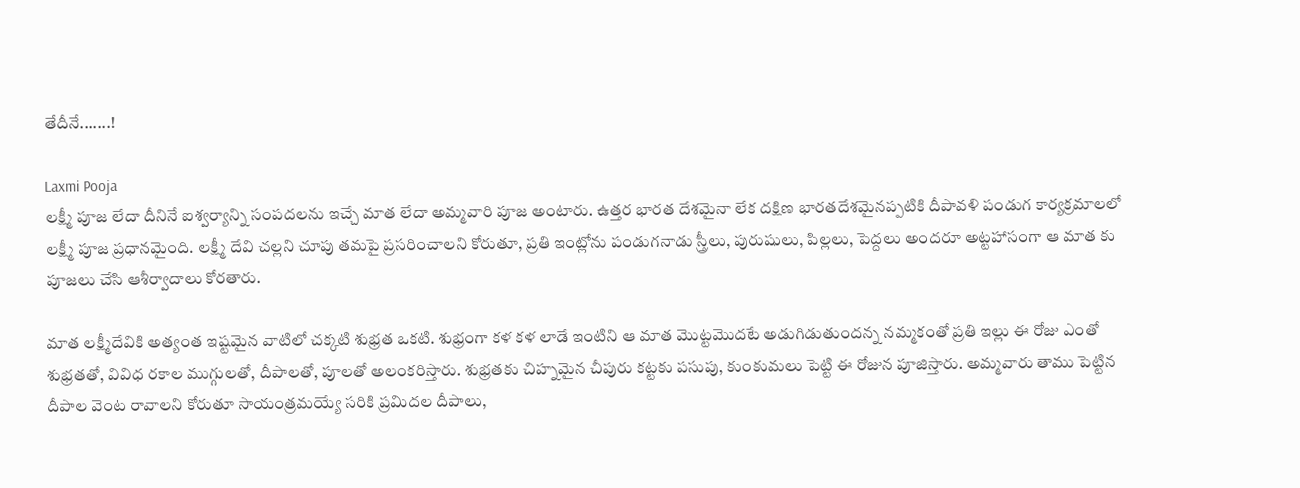తేదీనే.......!

Laxmi Pooja
లక్ష్మీ పూజ లేదా దీనినే ఐశ్వర్యాన్ని సంపదలను ఇచ్చే మాత లేదా అమ్మవారి పూజ అంటారు. ఉత్తర భారత దేశమైనా లేక దక్షిణ భారతదేశమైనప్పటికి దీపావళి పండుగ కార్యక్రమాలలో లక్ష్మీ పూజ ప్రధానమైంది. లక్ష్మీ దేవి చల్లని చూపు తమపై ప్రసరించాలని కోరుతూ, ప్రతి ఇంట్లోను పండుగనాడు స్త్రీలు, పురుషులు, పిల్లలు, పెద్దలు అందరూ అట్టహాసంగా ఆ మాత కు పూజలు చేసి ఆశీర్వాదాలు కోరతారు.

మాత లక్ష్మీదేవికి అత్యంత ఇష్టమైన వాటిలో చక్కటి శుభ్రత ఒకటి. శుభ్రంగా కళ కళ లాడే ఇంటిని ఆ మాత మొట్టమొదటే అడుగిడుతుందన్న నమ్మకంతో ప్రతి ఇల్లు ఈ రోజు ఎంతో శుభ్రతతో, వివిధ రకాల ముగ్గులతో, దీపాలతో, పూలతో అలంకరిస్తారు. శుభ్రతకు చిహ్నమైన చీపురు కట్టకు పసుపు, కుంకుమలు పెట్టి ఈ రోజున పూజిస్తారు. అమ్మవారు తాము పెట్టిన దీపాల వెంట రావాలని కోరుతూ సాయంత్రమయ్యే సరికి ప్రమిదల దీపాలు,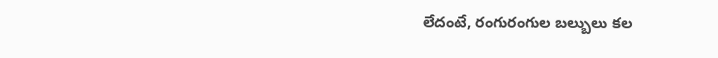లేదంటే, రంగురంగుల బల్బులు కల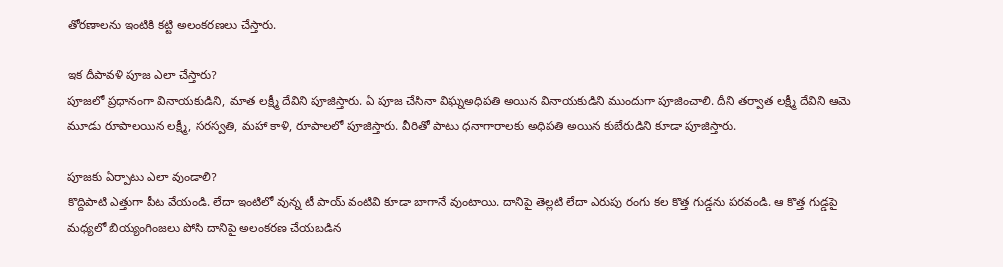తోరణాలను ఇంటికి కట్టి అలంకరణలు చేస్తారు.

ఇక దీపావళి పూజ ఎలా చేస్తారు?
పూజలో ప్రధానంగా వినాయకుడిని, మాత లక్ష్మీ దేవిని పూజిస్తారు. ఏ పూజ చేసినా విఘ్నఅధిపతి అయిన వినాయకుడిని ముందుగా పూజించాలి. దీని తర్వాత లక్ష్మీ దేవిని ఆమె మూడు రూపాలయిన లక్ష్మీ, సరస్వతి, మహా కాళి, రూపాలలో పూజిస్తారు. వీరితో పాటు ధనాగారాలకు అధిపతి అయిన కుబేరుడిని కూడా పూజిస్తారు.

పూజకు ఏర్పాటు ఎలా వుండాలి?
కొద్దిపాటి ఎత్తుగా పీట వేయండి. లేదా ఇంటిలో వున్న టీ పాయ్ వంటివి కూడా బాగానే వుంటాయి. దానిపై తెల్లటి లేదా ఎరుపు రంగు కల కొత్త గుడ్డను పరవండి. ఆ కొత్త గుడ్డపై మధ్యలో బియ్యంగింజలు పోసి దానిపై అలంకరణ చేయబడిన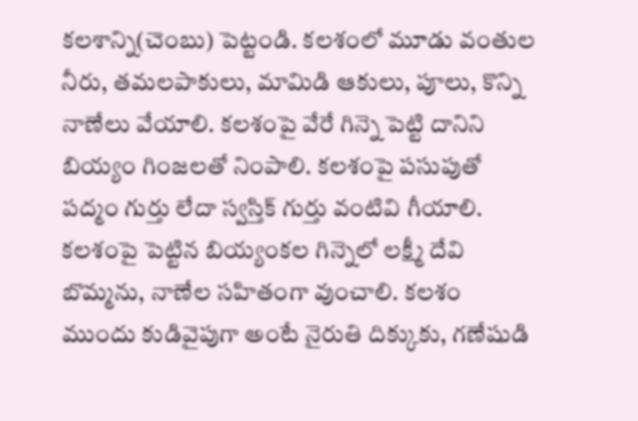కలశాన్ని(చెంబు) పెట్టండి. కలశంలో మూడు వంతుల నీరు, తమలపాకులు, మామిడి ఆకులు, పూలు, కొన్ని నాణేలు వేయాలి. కలశంపై వేరే గిన్నె పెట్టి దానిని బియ్యం గింజలతో నింపాలి. కలశంపై పసుపుతో పద్మం గుర్తు లేదా స్వస్తిక్ గుర్తు వంటివి గీయాలి. కలశంపై పెట్టిన బియ్యంకల గిన్నెలో లక్ష్మీ దేవి బొమ్మను, నాణేల సహితంగా వుంచాలి. కలశం ముందు కుడివైపుగా అంటే నైరుతి దిక్కుకు, గణేషుడి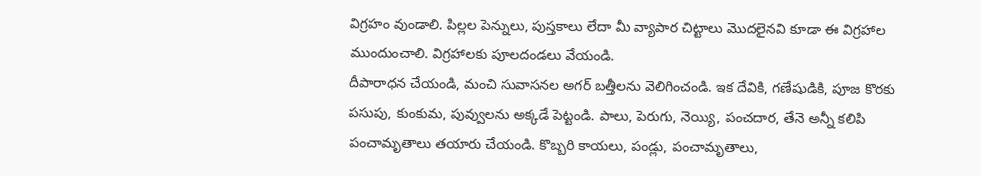విగ్రహం వుండాలి. పిల్లల పెన్నులు, పుస్తకాలు లేదా మీ వ్యాపార చిట్టాలు మొదలైనవి కూడా ఈ విగ్రహాల ముందుంచాలి. విగ్రహాలకు పూలదండలు వేయండి.
దీపారాధన చేయండి, మంచి సువాసనల అగర్ బత్తీలను వెలిగించండి. ఇక దేవికి, గణేషుడికి, పూజ కొరకు పసుపు, కుంకుమ, పువ్వులను అక్కడే పెట్టండి. పాలు, పెరుగు, నెయ్యి, పంచదార, తేనె అన్నీ కలిపి పంచామృతాలు తయారు చేయండి. కొబ్బరి కాయలు, పండ్లు, పంచామృతాలు,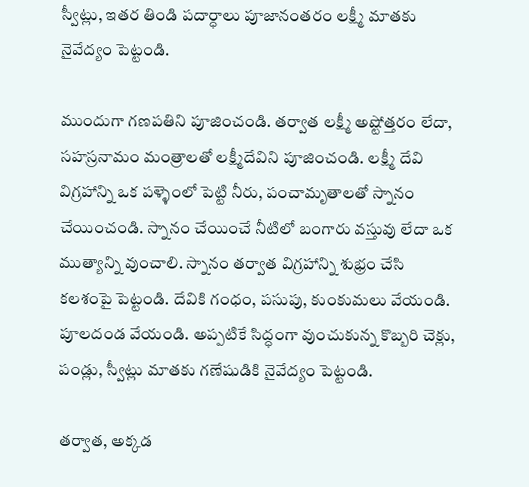స్వీట్లు, ఇతర తిండి పదార్ధాలు పూజానంతరం లక్ష్మీ మాతకు నైవేద్యం పెట్టండి.

ముందుగా గణపతిని పూజించండి. తర్వాత లక్ష్మీ అష్టోత్తరం లేదా, సహస్రనామం మంత్రాలతో లక్ష్మీదేవిని పూజించండి. లక్ష్మీ దేవి విగ్రహాన్ని ఒక పళ్ళెంలో పెట్టి నీరు, పంచామృతాలతో స్నానం చేయించండి. స్నానం చేయించే నీటిలో బంగారు వస్తువు లేదా ఒక ముత్యాన్ని వుంచాలి. స్నానం తర్వాత విగ్రహాన్ని శుభ్రం చేసి కలశంపై పెట్టండి. దేవికి గంధం, పసుపు, కుంకుమలు వేయండి. పూలదండ వేయండి. అప్పటికే సిద్ధంగా వుంచుకున్న కొబ్బరి చెక్లు, పండ్లు, స్వీట్లు మాతకు గణేషుడికి నైవేద్యం పెట్టండి.

తర్వాత, అక్కడ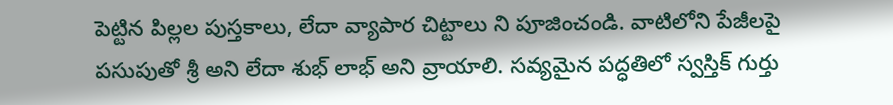పెట్టిన పిల్లల పుస్తకాలు, లేదా వ్యాపార చిట్టాలు ని పూజించండి. వాటిలోని పేజీలపై పసుపుతో శ్రీ అని లేదా శుభ్ లాభ్ అని వ్రాయాలి. సవ్యమైన పద్ధతిలో స్వస్తిక్ గుర్తు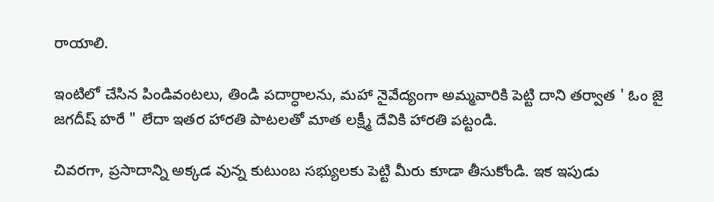రాయాలి.

ఇంటిలో చేసిన పిండివంటలు, తిండి పదార్ధాలను, మహా నైవేద్యంగా అమ్మవారికి పెట్టి దాని తర్వాత ' ఓం జై జగదీష్ హరే " లేదా ఇతర హారతి పాటలతో మాత లక్ష్మీ దేవికి హారతి పట్టండి.

చివరగా, ప్రసాదాన్ని అక్కడ వున్న కుటుంబ సభ్యులకు పెట్టి మీరు కూడా తీసుకోండి. ఇక ఇపుడు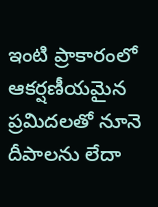ఇంటి ప్రాకారంలో ఆకర్షణీయమైన ప్రమిదలతో నూనె దీపాలను లేదా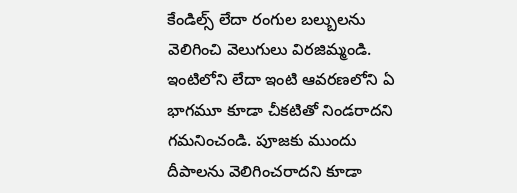కేండిల్స్ లేదా రంగుల బల్బులను వెలిగించి వెలుగులు విరజిమ్మండి. ఇంటిలోని లేదా ఇంటి ఆవరణలోని ఏ భాగమూ కూడా చీకటితో నిండరాదని గమనించండి. పూజకు ముందు దీపాలను వెలిగించరాదని కూడా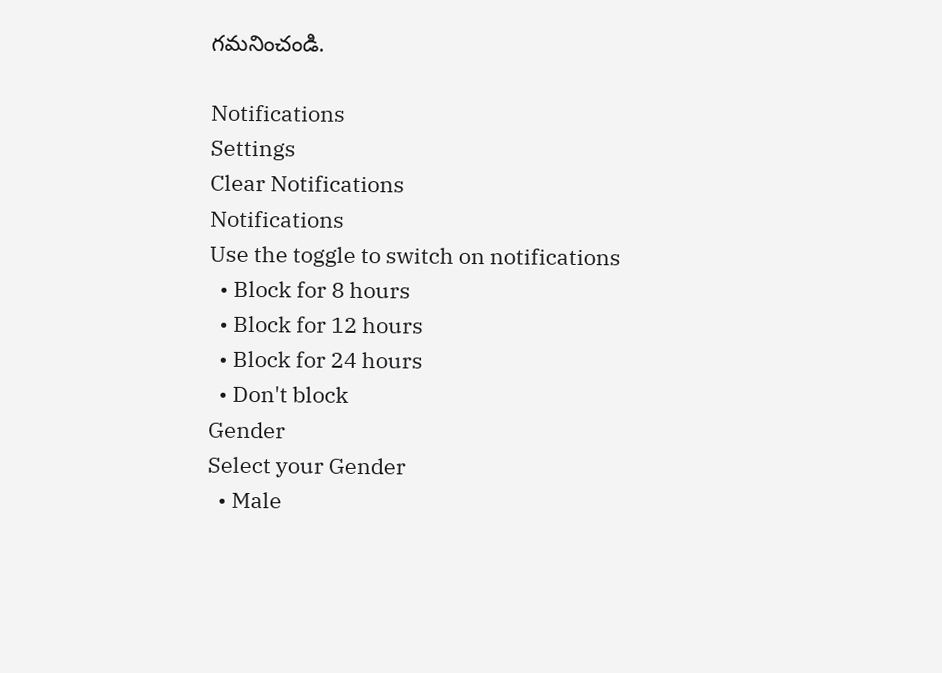గమనించండి.

Notifications
Settings
Clear Notifications
Notifications
Use the toggle to switch on notifications
  • Block for 8 hours
  • Block for 12 hours
  • Block for 24 hours
  • Don't block
Gender
Select your Gender
  • Male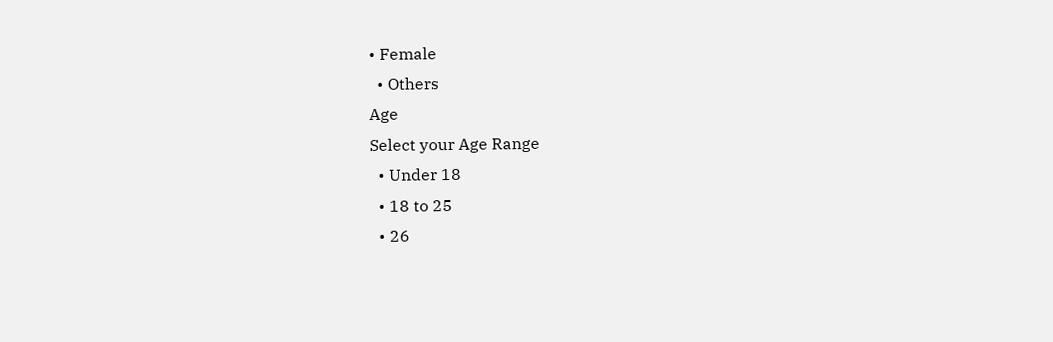• Female
  • Others
Age
Select your Age Range
  • Under 18
  • 18 to 25
  • 26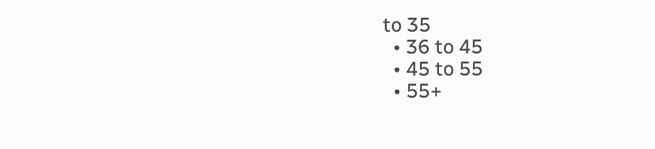to 35
  • 36 to 45
  • 45 to 55
  • 55+